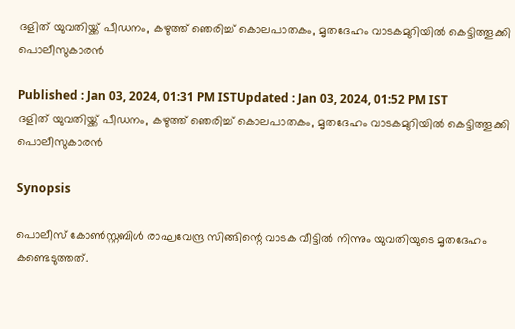ദളിത് യുവതിയ്ക്ക് പീഡനം, കഴുത്ത് ഞെരിച്ച് കൊലപാതകം, മൃതദേഹം വാടകമുറിയിൽ കെട്ടിത്തൂക്കി പൊലീസുകാരന്‍

Published : Jan 03, 2024, 01:31 PM ISTUpdated : Jan 03, 2024, 01:52 PM IST
ദളിത് യുവതിയ്ക്ക് പീഡനം, കഴുത്ത് ഞെരിച്ച് കൊലപാതകം, മൃതദേഹം വാടകമുറിയിൽ കെട്ടിത്തൂക്കി പൊലീസുകാരന്‍

Synopsis

പൊലീസ് കോൺസ്റ്റബിൾ രാഘവേന്ദ്ര സിങ്ങിന്റെ വാടക വീട്ടിൽ നിന്നും യുവതിയുടെ മൃതദേഹം കണ്ടെടുത്തത്.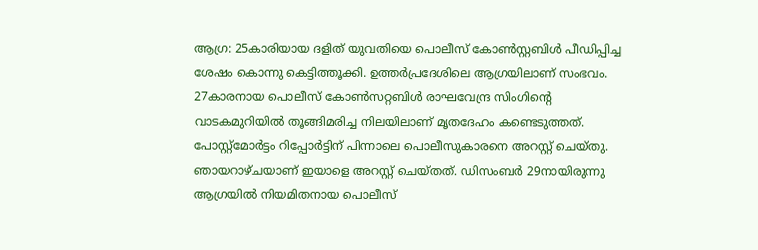ആഗ്ര: 25കാരിയായ ദളിത് യുവതിയെ പൊലീസ് കോൺസ്റ്റബിൾ പീഡിപ്പിച്ച ശേഷം കൊന്നു കെട്ടിത്തൂക്കി. ഉത്തർപ്രദേശിലെ ആഗ്രയിലാണ് സംഭവം. 27കാരനായ പൊലീസ് കോണ്‍സറ്റബിൾ രാഘവേന്ദ്ര സിംഗിന്റെ വാടകമുറിയിൽ തൂങ്ങിമരിച്ച നിലയിലാണ് മൃതദേഹം കണ്ടെടുത്തത്. പോസ്റ്റ്മോർട്ടം റിപ്പോർട്ടിന് പിന്നാലെ പൊലീസുകാരനെ അറസ്റ്റ് ചെയ്തു. ഞായറാഴ്ചയാണ് ഇയാളെ അറസ്റ്റ് ചെയ്തത്. ഡിസംബ‌ർ 29നായിരുന്നു ആഗ്രയിൽ നിയമിതനായ പൊലീസ്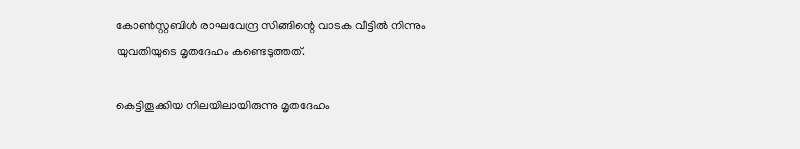കോൺസ്റ്റബിൾ രാഘവേന്ദ്ര സിങ്ങിന്റെ വാടക വീട്ടിൽ നിന്നും യുവതിയുടെ മൃതദേഹം കണ്ടെടുത്തത്.

കെട്ടിതൂക്കിയ നിലയിലായിരുന്നു മൃതദേഹം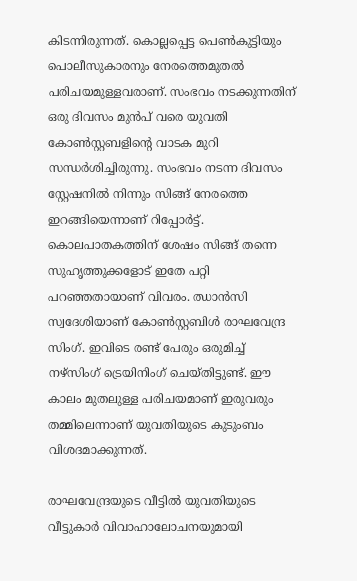കിടന്നിരുന്നത്. കൊല്ലപ്പെട്ട പെണ്‍കുട്ടിയും പൊലീസുകാരനും നേരത്തെമുതൽ പരിചയമുള്ളവരാണ്. സംഭവം നടക്കുന്നതിന് ഒരു ദിവസം മുൻപ് വരെ യുവതി കോൺസ്റ്റബളിന്റെ വാടക മുറി സന്ധർശിച്ചിരുന്നു. സംഭവം നടന്ന ദിവസം സ്റ്റേഷനിൽ നിന്നും സിങ്ങ് നേരത്തെ ഇറങ്ങിയെന്നാണ് റിപ്പോർട്ട്. കൊലപാതകത്തിന് ശേഷം സിങ്ങ് തന്നെ സുഹൃത്തുക്കളോട് ഇതേ പറ്റി പറഞ്ഞതായാണ് വിവരം. ഝാൻസി സ്വദേശിയാണ് കോൺസ്റ്റബിൾ രാഘവേന്ദ്ര സിംഗ്. ഇവിടെ രണ്ട് പേരും ഒരുമിച്ച് നഴ്സിംഗ് ട്രെയിനിംഗ് ചെയ്തിട്ടുണ്ട്. ഈ കാലം മുതലുള്ള പരിചയമാണ് ഇരുവരും തമ്മിലെന്നാണ് യുവതിയുടെ കുടുംബം വിശദമാക്കുന്നത്.

രാഘവേന്ദ്രയുടെ വീട്ടിൽ യുവതിയുടെ വീട്ടുകാർ വിവാഹാലോചനയുമായി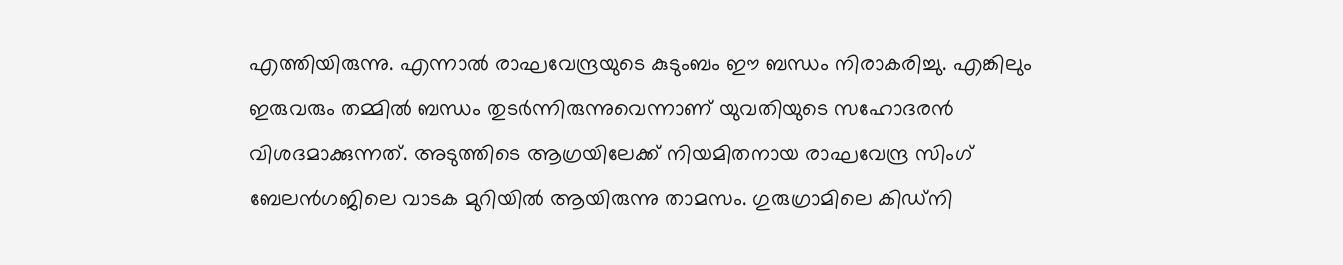എത്തിയിരുന്നു. എന്നാൽ രാഘവേന്ദ്രയുടെ കുടുംബം ഈ ബന്ധം നിരാകരിച്ചു. എങ്കിലും ഇരുവരും തമ്മിൽ ബന്ധം തുടർന്നിരുന്നുവെന്നാണ് യുവതിയുടെ സഹോദരന്‍ വിശദമാക്കുന്നത്. അടുത്തിടെ ആഗ്രയിലേക്ക് നിയമിതനായ രാഘവേന്ദ്ര സിംഗ് ബേലൻഗജിലെ വാടക മുറിയിൽ ആയിരുന്നു താമസം. ഗുരുഗ്രാമിലെ കിഡ്നി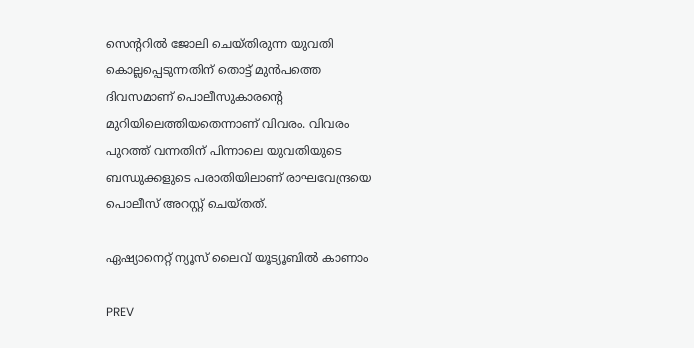സെന്ററിൽ ജോലി ചെയ്തിരുന്ന യുവതി കൊല്ലപ്പെടുന്നതിന് തൊട്ട് മുന്‍പത്തെ ദിവസമാണ് പൊലീസുകാരന്റെ മുറിയിലെത്തിയതെന്നാണ് വിവരം. വിവരം പുറത്ത് വന്നതിന് പിന്നാലെ യുവതിയുടെ ബന്ധുക്കളുടെ പരാതിയിലാണ് രാഘവേന്ദ്രയെ പൊലീസ് അറസ്റ്റ് ചെയ്തത്.

ഏഷ്യാനെറ്റ് ന്യൂസ് ലൈവ് യൂട്യൂബിൽ കാണാം

PREV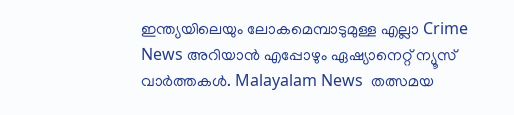ഇന്ത്യയിലെയും ലോകമെമ്പാടുമുള്ള എല്ലാ Crime News അറിയാൻ എപ്പോഴും ഏഷ്യാനെറ്റ് ന്യൂസ് വാർത്തകൾ. Malayalam News  തത്സമയ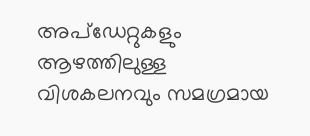അപ്‌ഡേറ്റുകളും ആഴത്തിലുള്ള വിശകലനവും സമഗ്രമായ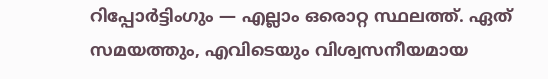റിപ്പോർട്ടിംഗും — എല്ലാം ഒരൊറ്റ സ്ഥലത്ത്. ഏത് സമയത്തും, എവിടെയും വിശ്വസനീയമായ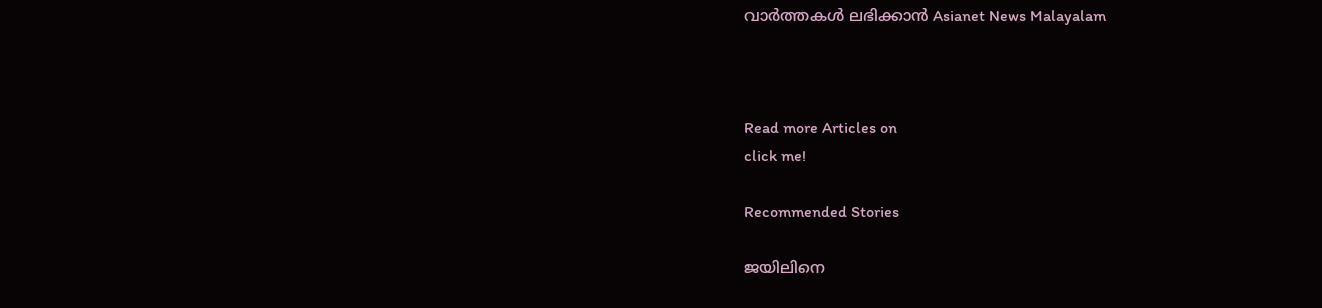വാർത്തകൾ ലഭിക്കാൻ Asianet News Malayalam



Read more Articles on
click me!

Recommended Stories

ജയിലിനെ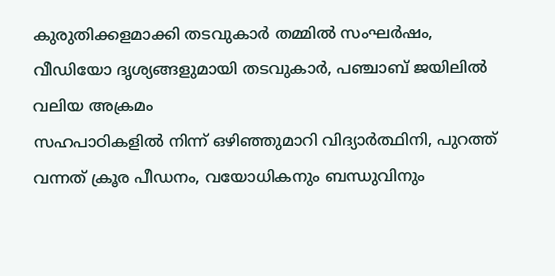കുരുതിക്കളമാക്കി തടവുകാർ തമ്മിൽ സംഘർഷം, വീഡിയോ ദൃശ്യങ്ങളുമായി തടവുകാർ, പഞ്ചാബ് ജയിലിൽ വലിയ അക്രമം
സഹപാഠികളിൽ നിന്ന് ഒഴിഞ്ഞുമാറി വിദ്യാർത്ഥിനി, പുറത്ത് വന്നത് ക്രൂര പീഡനം, വയോധികനും ബന്ധുവിനും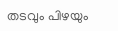തടവും പിഴയും